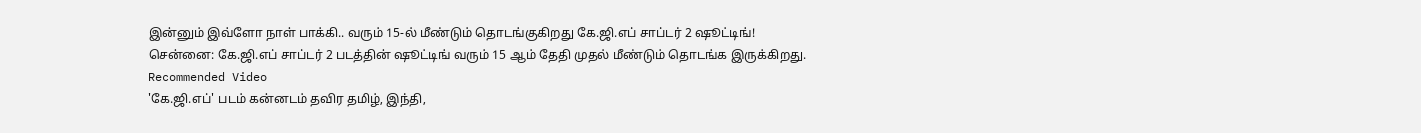இன்னும் இவ்ளோ நாள் பாக்கி.. வரும் 15-ல் மீண்டும் தொடங்குகிறது கே.ஜி.எப் சாப்டர் 2 ஷூட்டிங்!
சென்னை: கே.ஜி.எப் சாப்டர் 2 படத்தின் ஷூட்டிங் வரும் 15 ஆம் தேதி முதல் மீண்டும் தொடங்க இருக்கிறது.
Recommended Video
'கே.ஜி.எப்' படம் கன்னடம் தவிர தமிழ், இந்தி,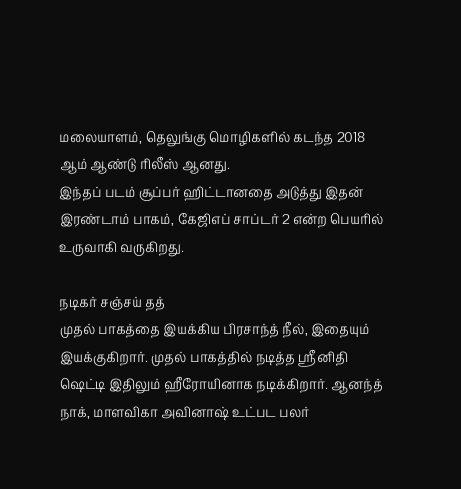மலையாளம், தெலுங்கு மொழிகளில் கடந்த 2018 ஆம் ஆண்டு ரிலீஸ் ஆனது.
இந்தப் படம் சூப்பர் ஹிட்டானதை அடுத்து இதன் இரண்டாம் பாகம், கேஜிஎப் சாப்டர் 2 என்ற பெயரில் உருவாகி வருகிறது.

நடிகர் சஞ்சய் தத்
முதல் பாகத்தை இயக்கிய பிரசாந்த் நீல், இதையும் இயக்குகிறார். முதல் பாகத்தில் நடித்த ஶ்ரீனிதி ஷெட்டி இதிலும் ஹீரோயினாக நடிக்கிறார். ஆனந்த் நாக், மாளவிகா அவினாஷ் உட்பட பலர்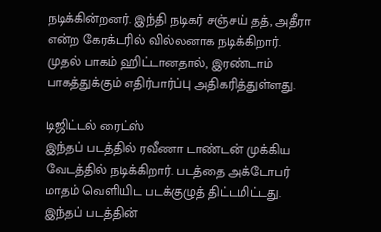நடிக்கின்றனர். இந்தி நடிகர் சஞ்சய் தத், அதீரா என்ற கேரக்டரில் வில்லனாக நடிக்கிறார். முதல் பாகம் ஹிட்டானதால், இரண்டாம் பாகத்துக்கும் எதிர்பார்ப்பு அதிகரித்துள்ளது.

டிஜிட்டல் ரைட்ஸ்
இந்தப் படத்தில் ரவீணா டாண்டன் முக்கிய வேடத்தில் நடிக்கிறார். படத்தை அக்டோபர் மாதம் வெளியிட படக்குழுத் திட்டமிட்டது. இந்தப் படத்தின்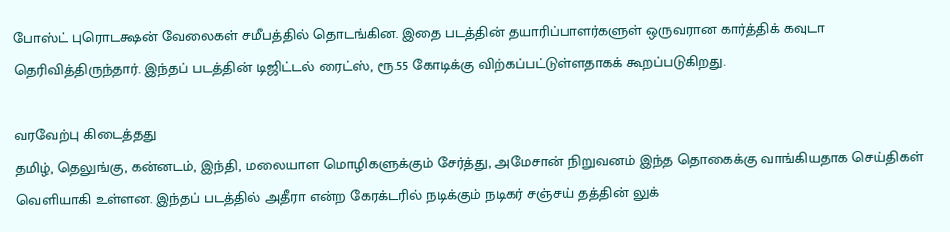போஸ்ட் புரொடக்ஷன் வேலைகள் சமீபத்தில் தொடங்கின. இதை படத்தின் தயாரிப்பாளர்களுள் ஒருவரான கார்த்திக் கவுடா தெரிவித்திருந்தார். இந்தப் படத்தின் டிஜிட்டல் ரைட்ஸ், ரூ.55 கோடிக்கு விற்கப்பட்டுள்ளதாகக் கூறப்படுகிறது.

வரவேற்பு கிடைத்தது
தமிழ், தெலுங்கு, கன்னடம், இந்தி, மலையாள மொழிகளுக்கும் சேர்த்து, அமேசான் நிறுவனம் இந்த தொகைக்கு வாங்கியதாக செய்திகள் வெளியாகி உள்ளன. இந்தப் படத்தில் அதீரா என்ற கேரக்டரில் நடிக்கும் நடிகர் சஞ்சய் தத்தின் லுக்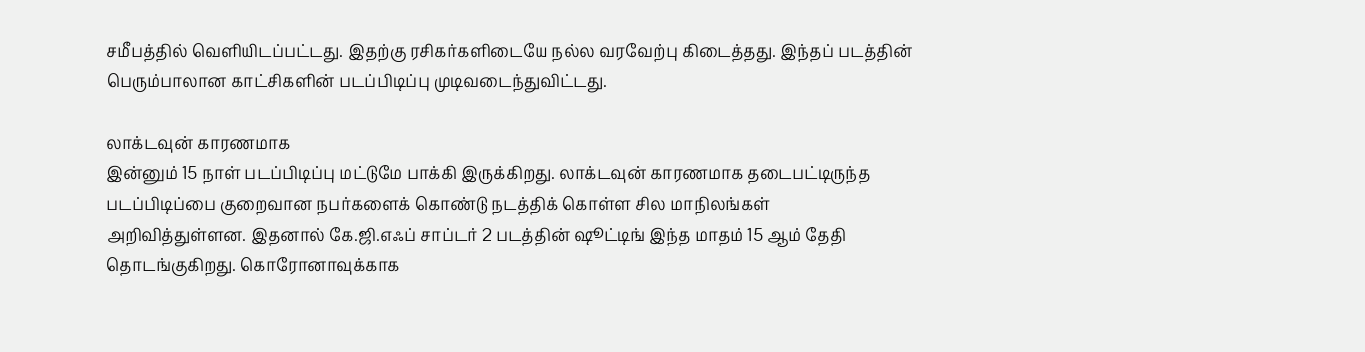சமீபத்தில் வெளியிடப்பட்டது. இதற்கு ரசிகர்களிடையே நல்ல வரவேற்பு கிடைத்தது. இந்தப் படத்தின் பெரும்பாலான காட்சிகளின் படப்பிடிப்பு முடிவடைந்துவிட்டது.

லாக்டவுன் காரணமாக
இன்னும் 15 நாள் படப்பிடிப்பு மட்டுமே பாக்கி இருக்கிறது. லாக்டவுன் காரணமாக தடைபட்டிருந்த படப்பிடிப்பை குறைவான நபர்களைக் கொண்டு நடத்திக் கொள்ள சில மாநிலங்கள் அறிவித்துள்ளன. இதனால் கே.ஜி.எஃப் சாப்டர் 2 படத்தின் ஷூட்டிங் இந்த மாதம் 15 ஆம் தேதி தொடங்குகிறது. கொரோனாவுக்காக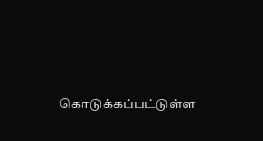கொடுக்கப்பட்டுள்ள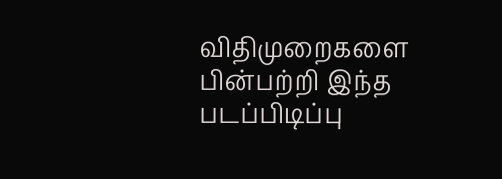விதிமுறைகளை பின்பற்றி இந்த படப்பிடிப்பு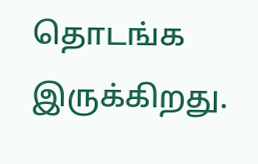தொடங்க இருக்கிறது.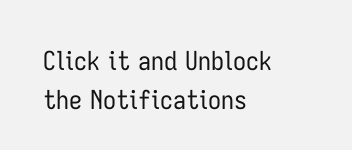Click it and Unblock the Notifications